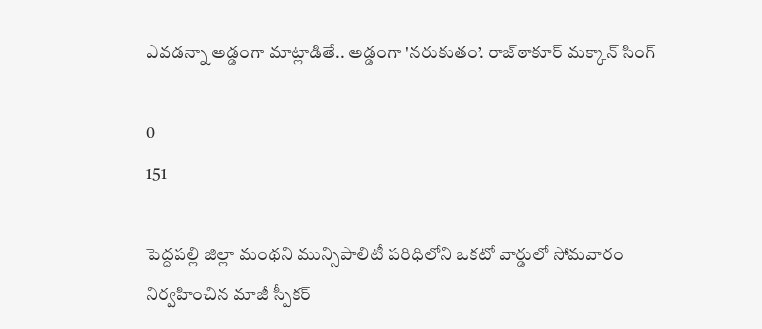ఎవడన్నా అడ్డంగా మాట్లాడితే.. అడ్డంగా 'నరుకుతం’. రాజ్‌ఠాకూర్‌ మక్కాన్‌ సింగ్‌

0
151

పెద్దపల్లి జిల్లా మంథని మున్సిపాలిటీ పరిధిలోని ఒకటో వార్డులో సోమవారం నిర్వహించిన మాజీ స్పీకర్‌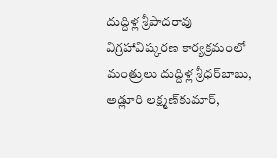దుద్దిళ్ల శ్రీపాదరావు విగ్రహావిష్కరణ కార్యక్రమంలో మంత్రులు దుద్దిళ్ల శ్రీధర్‌బాబు, అడ్లూరి లక్ష్మణ్‌కుమార్‌,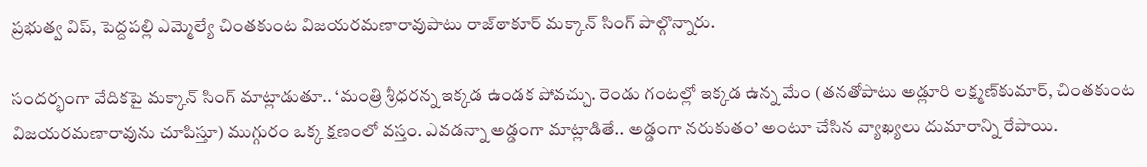ప్రభుత్వ విప్‌, పెద్దపల్లి ఎమ్మెల్యే చింతకుంట విజయరమణారావుపాటు రాజ్‌ఠాకూర్‌ మక్కాన్‌ సింగ్‌ పాల్గొన్నారు.

సందర్భంగా వేదికపై మక్కాన్‌ సింగ్‌ మాట్లాడుతూ.. ‘మంత్రి శ్రీధరన్న ఇక్కడ ఉండక పోవచ్చు. రెండు గంటల్లో ఇక్కడ ఉన్న మేం (తనతోపాటు అడ్లూరి లక్ష్మణ్‌కుమార్‌, చింతకుంట విజయరమణారావును చూపిస్తూ) ముగ్గురం ఒక్క క్షణంలో వస్తం. ఎవడన్నా అడ్డంగా మాట్లాడితే.. అడ్డంగా నరుకుతం’ అంటూ చేసిన వ్యాఖ్యలు దుమారాన్ని రేపాయి.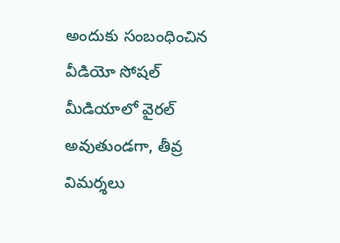అందుకు సంబంధించిన వీడియో సోషల్‌ మీడియాలో వైరల్‌ అవుతుండగా, తీవ్ర విమర్శలు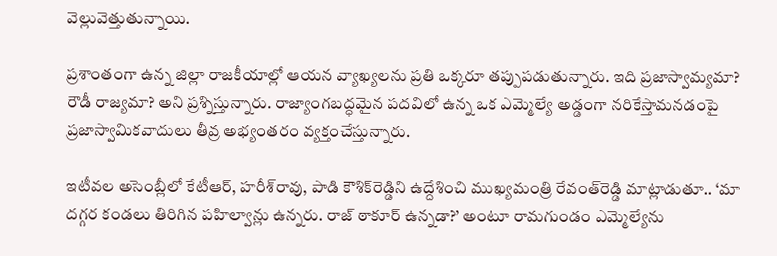వెల్లువెత్తుతున్నాయి.

ప్రశాంతంగా ఉన్న జిల్లా రాజకీయాల్లో ఆయన వ్యాఖ్యలను ప్రతి ఒక్కరూ తప్పుపడుతున్నారు. ఇది ప్రజాస్వామ్యమా? రౌడీ రాజ్యమా? అని ప్రశ్నిస్తున్నారు. రాజ్యాంగబద్ధమైన పదవిలో ఉన్న ఒక ఎమ్మెల్యే అడ్డంగా నరికేస్తామనడంపై ప్రజాస్వామికవాదులు తీవ్ర అభ్యంతరం వ్యక్తంచేస్తున్నారు.

ఇటీవల అసెంబ్లీలో కేటీఆర్‌, హరీశ్‌రావు, పాడి కౌశిక్‌రెడ్డిని ఉద్దేశించి ముఖ్యమంత్రి రేవంత్‌రెడ్డి మాట్లాడుతూ.. ‘మా దగ్గర కండలు తిరిగిన పహిల్వాన్లు ఉన్నరు. రాజ్‌ ఠాకూర్‌ ఉన్నడా?’ అంటూ రామగుండం ఎమ్మెల్యేను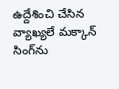ఉద్దేశించి చేసిన వ్యాఖ్యలే మక్కాన్‌ సింగ్‌ను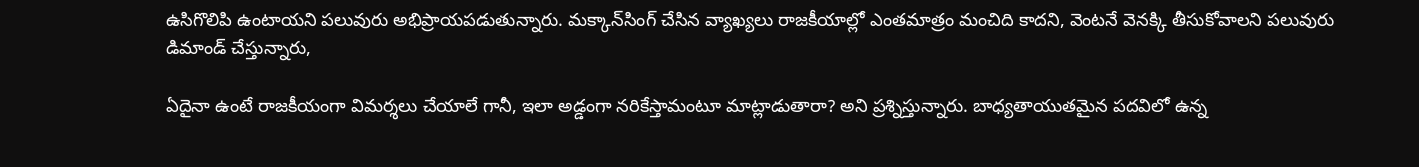ఉసిగొలిపి ఉంటాయని పలువురు అభిప్రాయపడుతున్నారు. మక్కాన్‌సింగ్‌ చేసిన వ్యాఖ్యలు రాజకీయాల్లో ఎంతమాత్రం మంచిది కాదని, వెంటనే వెనక్కి తీసుకోవాలని పలువురు డిమాండ్‌ చేస్తున్నారు,

ఏదైనా ఉంటే రాజకీయంగా విమర్శలు చేయాలే గానీ, ఇలా అడ్డంగా నరికేస్తామంటూ మాట్లాడుతారా? అని ప్రశ్నిస్తున్నారు. బాధ్యతాయుతమైన పదవిలో ఉన్న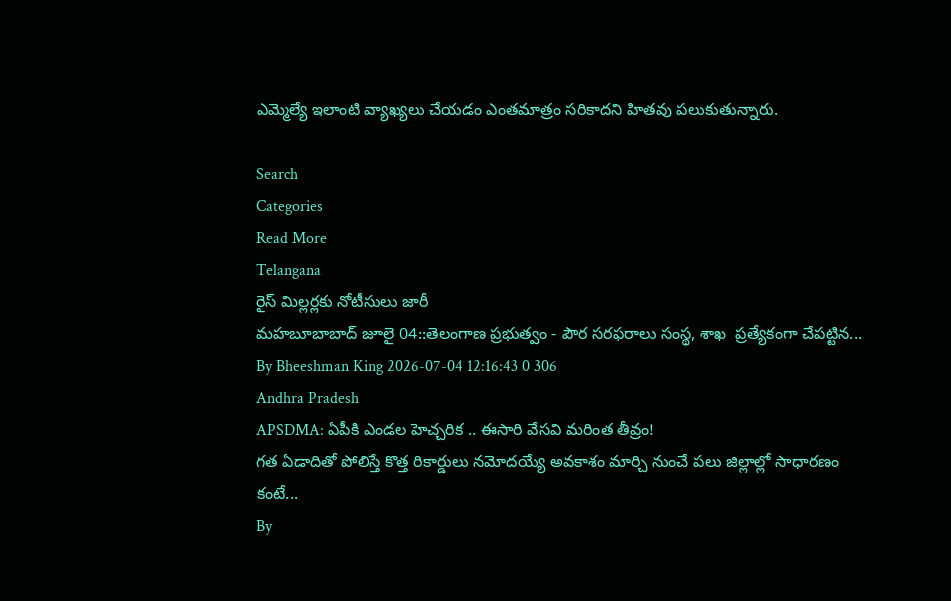ఎమ్మెల్యే ఇలాంటి వ్యాఖ్యలు చేయడం ఎంతమాత్రం సరికాదని హితవు పలుకుతున్నారు.

Search
Categories
Read More
Telangana
రైస్ మిల్లర్లకు నోటీసులు జారీ
మహబూబాబాద్ జూలై 04::తెలంగాణ ప్రభుత్వం - పౌర సరఫరాలు సంస్థ, శాఖ  ప్రత్యేకంగా చేపట్టిన...
By Bheeshman King 2026-07-04 12:16:43 0 306
Andhra Pradesh
APSDMA: ఏపీకి ఎండల హెచ్చరిక .. ఈసారి వేసవి మరింత తీవ్రం!
గత ఏడాదితో పోలిస్తే కొత్త రికార్డులు నమోదయ్యే అవకాశం మార్చి నుంచే పలు జిల్లాల్లో సాధారణం కంటే...
By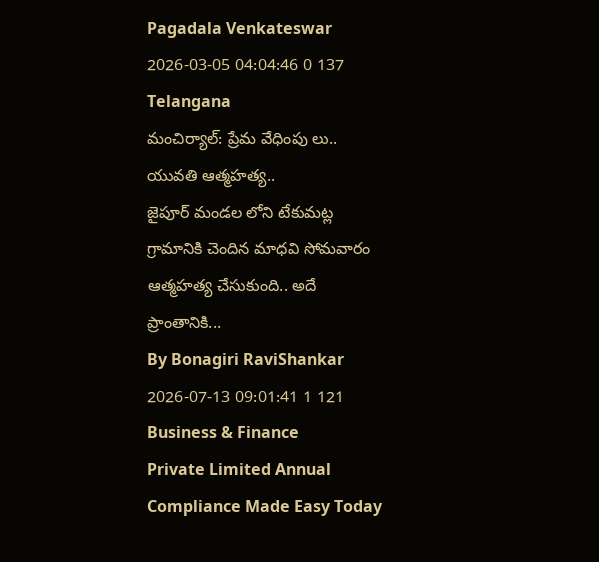Pagadala Venkateswar 2026-03-05 04:04:46 0 137
Telangana
మంచిర్యాల్: ప్రేమ వేధింపు లు.. యువతి ఆత్మహత్య..
జైపూర్ మండల లోని టేకుమట్ల గ్రామానికి చెందిన మాధవి సోమవారం ఆత్మహత్య చేసుకుంది.. అదే ప్రాంతానికి...
By Bonagiri RaviShankar 2026-07-13 09:01:41 1 121
Business & Finance
Private Limited Annual Compliance Made Easy Today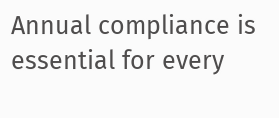Annual compliance is essential for every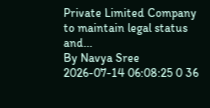Private Limited Company to maintain legal status and...
By Navya Sree 2026-07-14 06:08:25 0 36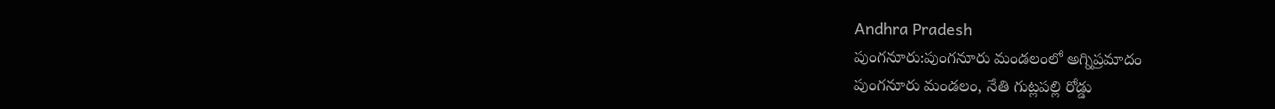Andhra Pradesh
పుంగనూరు:పుంగనూరు మండలంలో అగ్నిప్రమాదం
పుంగనూరు మండలం, నేతి గుట్లపల్లి రోడ్డు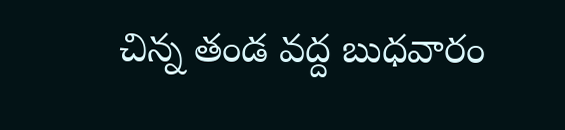చిన్న తండ వద్ద బుధవారం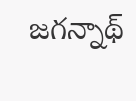జగన్నాథ్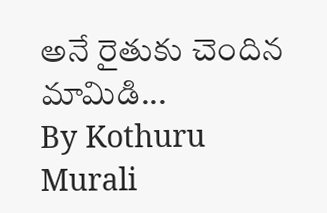అనే రైతుకు చెందిన మామిడి...
By Kothuru Murali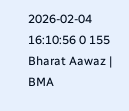2026-02-04 16:10:56 0 155
Bharat Aawaz | BMA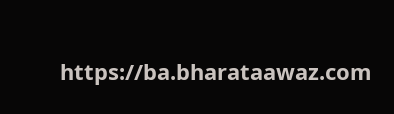https://ba.bharataawaz.com